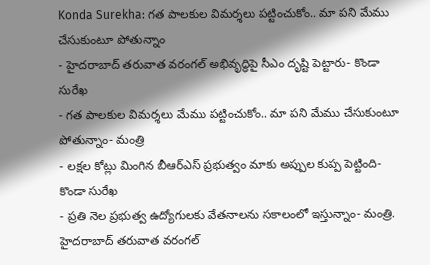Konda Surekha: గత పాలకుల విమర్శలు పట్టించుకోం.. మా పని మేము చేసుకుంటూ పోతున్నాం
- హైదరాబాద్ తరువాత వరంగల్ అభివృద్ధిపై సీఎం దృష్టి పెట్టారు- కొండా సురేఖ
- గత పాలకుల విమర్శలు మేము పట్టించుకోం.. మా పని మేము చేసుకుంటూ పోతున్నాం- మంత్రి
- లక్షల కోట్లు మింగిన బీఆర్ఎస్ ప్రభుత్వం మాకు అప్పుల కుప్ప పెట్టింది- కొండా సురేఖ
- ప్రతి నెల ప్రభుత్వ ఉద్యోగులకు వేతనాలను సకాలంలో ఇస్తున్నాం- మంత్రి.
హైదరాబాద్ తరువాత వరంగల్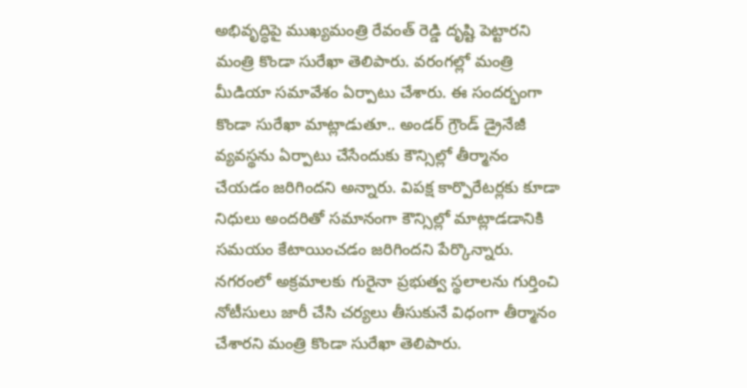అభివృద్ధిపై ముఖ్యమంత్రి రేవంత్ రెడ్డి దృష్టి పెట్టారని మంత్రి కొండా సురేఖా తెలిపారు. వరంగల్లో మంత్రి మీడియా సమావేశం ఏర్పాటు చేశారు. ఈ సందర్భంగా కొండా సురేఖా మాట్లాడుతూ.. అండర్ గ్రౌండ్ డ్రైనేజీ వ్యవస్థను ఏర్పాటు చేసేందుకు కౌన్సిల్లో తీర్మానం చేయడం జరిగిందని అన్నారు. విపక్ష కార్పొరేటర్లకు కూడా నిధులు అందరితో సమానంగా కౌన్సిల్లో మాట్లాడడానికి సమయం కేటాయించడం జరిగిందని పేర్కొన్నారు. నగరంలో అక్రమాలకు గురైనా ప్రభుత్వ స్థలాలను గుర్తించి నోటీసులు జారీ చేసి చర్యలు తీసుకునే విధంగా తీర్మానం చేశారని మంత్రి కొండా సురేఖా తెలిపారు.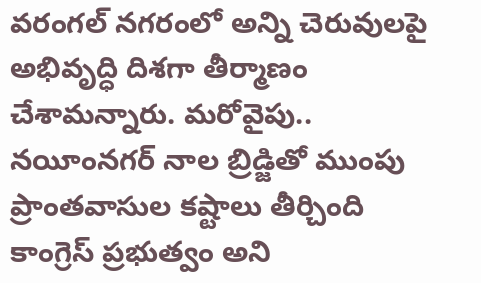వరంగల్ నగరంలో అన్ని చెరువులపై అభివృద్ధి దిశగా తీర్మాణం చేశామన్నారు. మరోవైపు.. నయీంనగర్ నాల బ్రిడ్జితో ముంపు ప్రాంతవాసుల కష్టాలు తీర్చింది కాంగ్రెస్ ప్రభుత్వం అని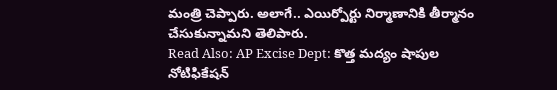మంత్రి చెప్పారు. అలాగే.. ఎయిర్పోర్టు నిర్మాణానికి తీర్మానం చేసుకున్నామని తెలిపారు.
Read Also: AP Excise Dept: కొత్త మద్యం షాపుల నోటిఫికేషన్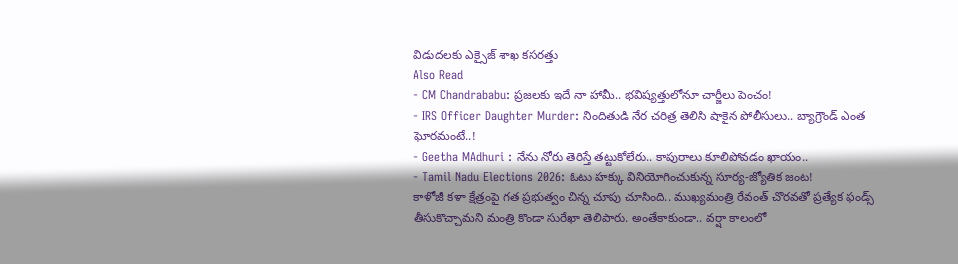విడుదలకు ఎక్సైజ్ శాఖ కసరత్తు
Also Read
- CM Chandrababu: ప్రజలకు ఇదే నా హామీ.. భవిష్యత్తులోనూ చార్జీలు పెంచం!
- IRS Officer Daughter Murder: నిందితుడి నేర చరిత్ర తెలిసి షాకైన పోలీసులు.. బ్యాగ్రౌండ్ ఎంత ఘోరమంటే..!
- Geetha MAdhuri : నేను నోరు తెరిస్తే తట్టుకోలేరు.. కాపురాలు కూలిపోవడం ఖాయం..
- Tamil Nadu Elections 2026: ఓటు హక్కు వినియోగించుకున్న సూర్య-జ్యోతిక జంట!
కాళోజీ కళా క్షేత్రంపై గత ప్రభుత్వం చిన్న చూపు చూసింది.. ముఖ్యమంత్రి రేవంత్ చొరవతో ప్రత్యేక ఫండ్స్ తీసుకొచ్చామని మంత్రి కొండా సురేఖా తెలిపారు. అంతేకాకుండా.. వర్షా కాలంలో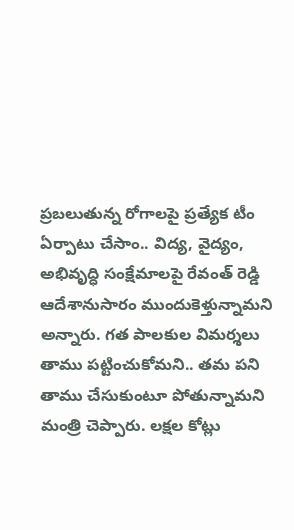ప్రబలుతున్న రోగాలపై ప్రత్యేక టీం ఏర్పాటు చేసాం.. విద్య, వైద్యం, అభివృద్ధి సంక్షేమాలపై రేవంత్ రెడ్డి ఆదేశానుసారం ముందుకెళ్తున్నామని అన్నారు. గత పాలకుల విమర్శలు తాము పట్టించుకోమని.. తమ పని తాము చేసుకుంటూ పోతున్నామని మంత్రి చెప్పారు. లక్షల కోట్లు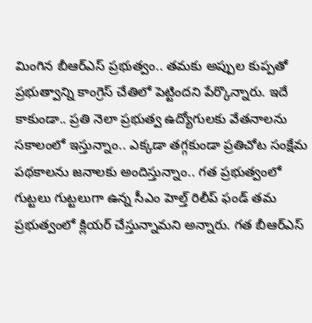మింగిన బీఆర్ఎస్ ప్రభుత్వం.. తమకు అప్పుల కుప్పతో ప్రభుత్వాన్ని కాంగ్రెస్ చేతిలో పెట్టిందని పేర్కొన్నారు. ఇదే కాకుండా.. ప్రతి నెలా ప్రభుత్వ ఉద్యోగులకు వేతనాలను సకాలంలో ఇస్తున్నాం.. ఎక్కడా తగ్గకుండా ప్రతిచోట సంక్షేమ పథకాలను జనాలకు అందిస్తున్నాం.. గత ప్రభుత్వంలో గుట్టలు గుట్టలుగా ఉన్న సీఎం హెల్త్ రిలీప్ ఫండ్ తమ ప్రభుత్వంలో క్లియర్ చేస్తున్నామని అన్నారు. గత బీఆర్ఎస్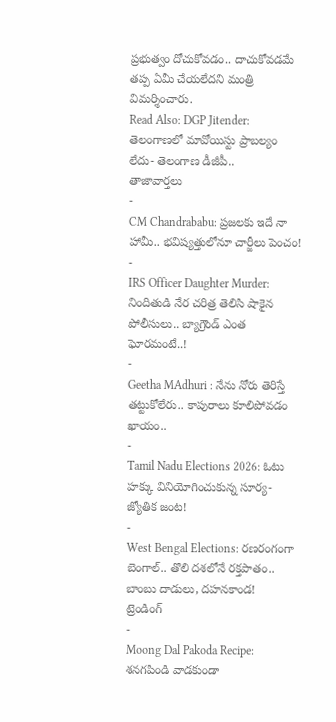ప్రభుత్వం దోచుకోవడం.. దాచుకోవడమే తప్ప ఏమీ చేయలేదని మంత్రి విమర్శించారు.
Read Also: DGP Jitender: తెలంగాణలో మావోయిస్టు ప్రాబల్యం లేదు- తెలంగాణ డీజీపీ..
తాజావార్తలు
-
CM Chandrababu: ప్రజలకు ఇదే నా హామీ.. భవిష్యత్తులోనూ చార్జీలు పెంచం!
-
IRS Officer Daughter Murder: నిందితుడి నేర చరిత్ర తెలిసి షాకైన పోలీసులు.. బ్యాగ్రౌండ్ ఎంత ఘోరమంటే..!
-
Geetha MAdhuri : నేను నోరు తెరిస్తే తట్టుకోలేరు.. కాపురాలు కూలిపోవడం ఖాయం..
-
Tamil Nadu Elections 2026: ఓటు హక్కు వినియోగించుకున్న సూర్య-జ్యోతిక జంట!
-
West Bengal Elections: రణరంగంగా బెంగాల్.. తొలి దశలోనే రక్తపాతం.. బాంబు దాడులు, దహనకాండ!
ట్రెండింగ్
-
Moong Dal Pakoda Recipe: శనగపిండి వాడకుండా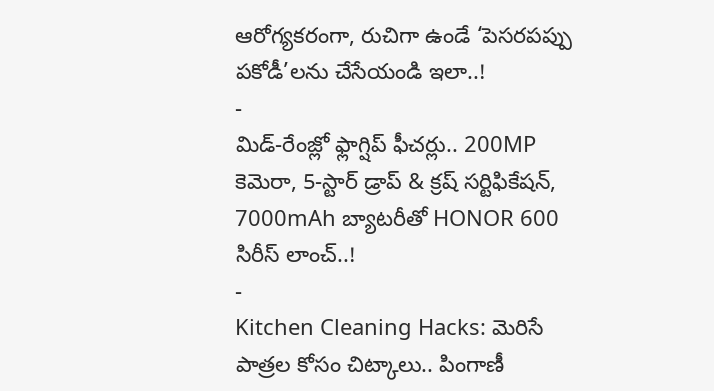ఆరోగ్యకరంగా, రుచిగా ఉండే ‘పెసరపప్పు పకోడీ’లను చేసేయండి ఇలా..!
-
మిడ్-రేంజ్లో ఫ్లాగ్షిప్ ఫీచర్లు.. 200MP కెమెరా, 5-స్టార్ డ్రాప్ & క్రష్ సర్టిఫికేషన్, 7000mAh బ్యాటరీతో HONOR 600 సిరీస్ లాంచ్..!
-
Kitchen Cleaning Hacks: మెరిసే పాత్రల కోసం చిట్కాలు.. పింగాణీ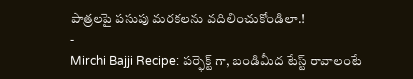పాత్రలపై పసుపు మరకలను వదిలించుకోండిలా.!
-
Mirchi Bajji Recipe: పర్ఫెక్ట్ గా, బండిమీద టేస్ట్ రావాలంటే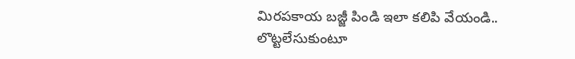మిరపకాయ బజ్జీ పిండి ఇలా కలిపి వేయండి.. లొట్టలేసుకుంటూ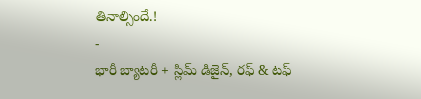తినాల్సిందే.!
-
భారీ బ్యాటరీ + స్లిమ్ డిజైన్, రఫ్ & టఫ్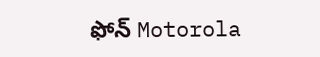ఫోన్ Motorola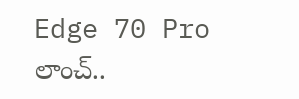Edge 70 Pro లాంచ్..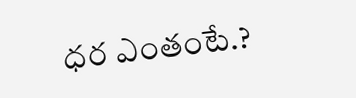ధర ఎంతంటే.?